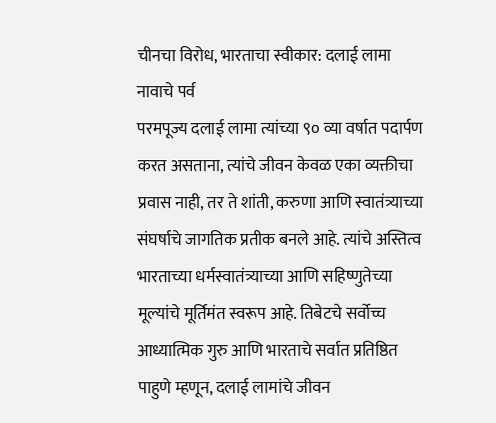चीनचा विरोध, भारताचा स्वीकार: दलाई लामा नावाचे पर्व
परमपूज्य दलाई लामा त्यांच्या ९० व्या वर्षात पदार्पण करत असताना, त्यांचे जीवन केवळ एका व्यक्तीचा प्रवास नाही, तर ते शांती, करुणा आणि स्वातंत्र्याच्या संघर्षाचे जागतिक प्रतीक बनले आहे. त्यांचे अस्तित्व भारताच्या धर्मस्वातंत्र्याच्या आणि सहिष्णुतेच्या मूल्यांचे मूर्तिमंत स्वरूप आहे. तिबेटचे सर्वोच्च आध्यात्मिक गुरु आणि भारताचे सर्वात प्रतिष्ठित पाहुणे म्हणून, दलाई लामांचे जीवन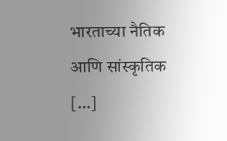भारताच्या नैतिक आणि सांस्कृतिक […]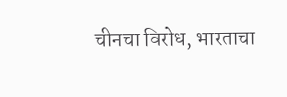चीनचा विरोध, भारताचा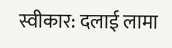स्वीकार: दलाई लामा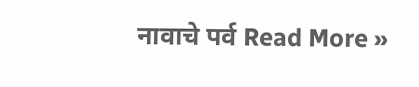नावाचे पर्व Read More »